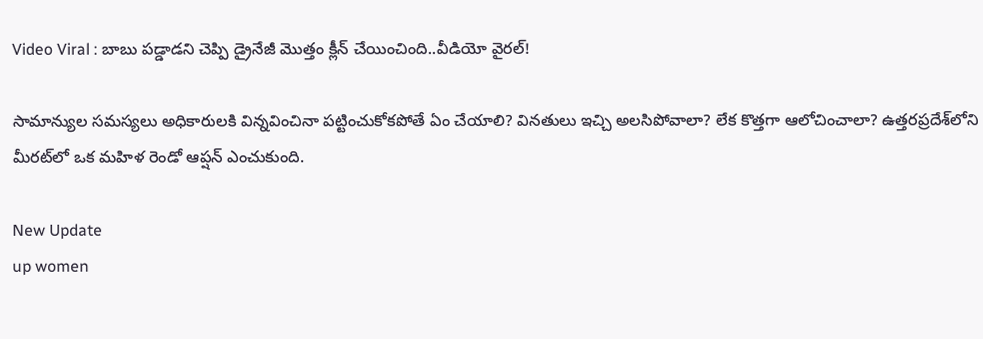Video Viral : బాబు పడ్డాడని చెప్పి డ్రైనేజీ మొత్తం క్లీన్ చేయించింది..వీడియో వైరల్!

సామాన్యుల సమస్యలు అధికారులకి విన్నవించినా పట్టించుకోకపోతే ఏం చేయాలి? వినతులు ఇచ్చి అలసిపోవాలా? లేక కొత్తగా ఆలోచించాలా? ఉత్తరప్రదేశ్‌లోని మీరట్‌లో ఒక మహిళ రెండో ఆప్షన్ ఎంచుకుంది.

New Update
up women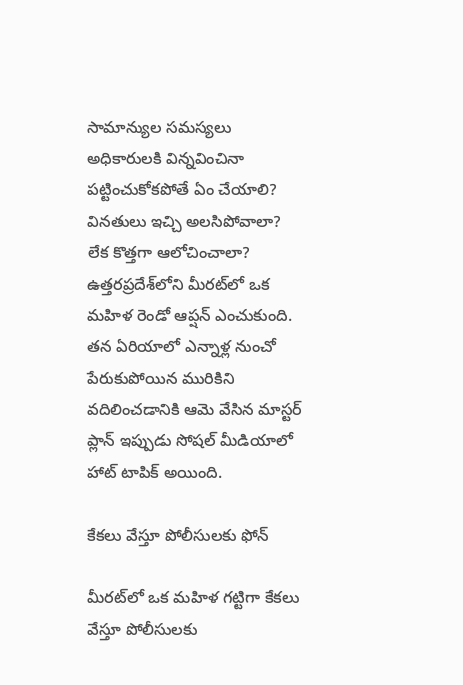సామాన్యుల సమస్యలు అధికారులకి విన్నవించినా పట్టించుకోకపోతే ఏం చేయాలి? వినతులు ఇచ్చి అలసిపోవాలా? లేక కొత్తగా ఆలోచించాలా? ఉత్తరప్రదేశ్‌లోని మీరట్‌లో ఒక మహిళ రెండో ఆప్షన్ ఎంచుకుంది. తన ఏరియాలో ఎన్నాళ్ల నుంచో పేరుకుపోయిన మురికిని వదిలించడానికి ఆమె వేసిన మాస్టర్ ప్లాన్ ఇప్పుడు సోషల్ మీడియాలో హాట్ టాపిక్ అయింది.

కేకలు వేస్తూ పోలీసులకు ఫోన్

మీరట్‌లో ఒక మహిళ గట్టిగా కేకలు వేస్తూ పోలీసులకు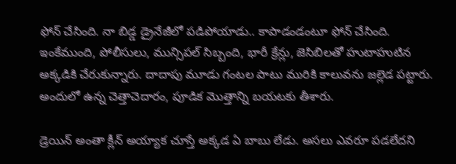ఫోన్ చేసింది. నా బిడ్డ డ్రైనేజీలో పడిపోయాడు.. కాపాడండంటూ ఫోన్ చేసింది. ఇంకేముంది, పోలీసులు, మున్సిపల్ సిబ్బంది, భారీ క్రేన్లు, జెసిబిలతో హుటాహుటిన అక్కడికి చేరుకున్నారు. దాదాపు మూడు గంటల పాటు మురికి కాలువను జల్లెడ పట్టారు. అందులో ఉన్న చెత్తాచెదారం, పూడిక మొత్తాన్ని బయటకు తీశారు.

డ్రెయిన్ అంతా క్లీన్ అయ్యాక చూస్తే అక్కడ ఏ బాబు లేడు. అసలు ఎవరూ పడలేదని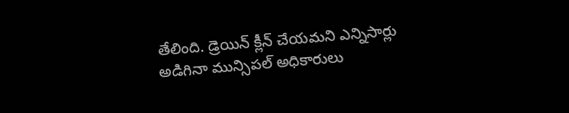తేలింది. డ్రెయిన్ క్లీన్ చేయమని ఎన్నిసార్లు అడిగినా మున్సిపల్ అధికారులు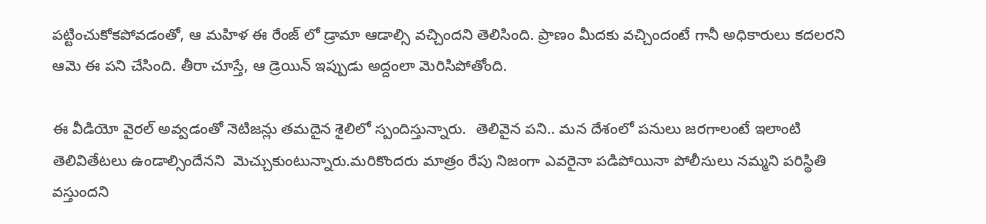పట్టించుకోకపోవడంతో, ఆ మహిళ ఈ రేంజ్ లో డ్రామా ఆడాల్సి వచ్చిందని తెలిసింది. ప్రాణం మీదకు వచ్చిందంటే గానీ అధికారులు కదలరని ఆమె ఈ పని చేసింది. తీరా చూస్తే, ఆ డ్రెయిన్ ఇప్పుడు అద్దంలా మెరిసిపోతోంది.

ఈ వీడియో వైరల్ అవ్వడంతో నెటిజన్లు తమదైన శైలిలో స్పందిస్తున్నారు.  తెలివైన పని.. మన దేశంలో పనులు జరగాలంటే ఇలాంటి తెలివితేటలు ఉండాల్సిందేనని  మెచ్చుకుంటున్నారు.మరికొందరు మాత్రం రేపు నిజంగా ఎవరైనా పడిపోయినా పోలీసులు నమ్మని పరిస్థితి వస్తుందని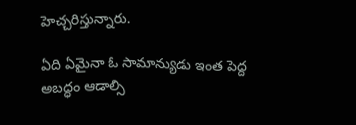హెచ్చరిస్తున్నారు.

ఏది ఏమైనా ఓ సామాన్యుడు ఇంత పెద్ద అబద్ధం ఆడాల్సి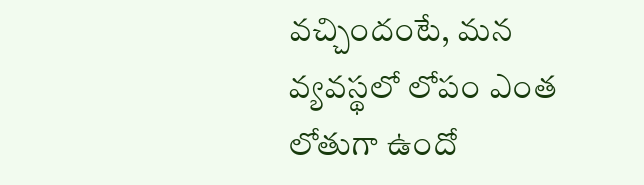వచ్చిందంటే, మన వ్యవస్థలో లోపం ఎంత లోతుగా ఉందో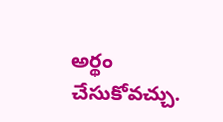అర్థం చేసుకోవచ్చు.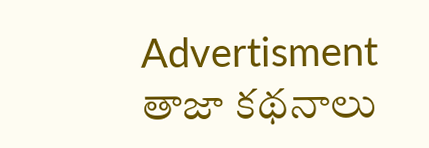Advertisment
తాజా కథనాలు